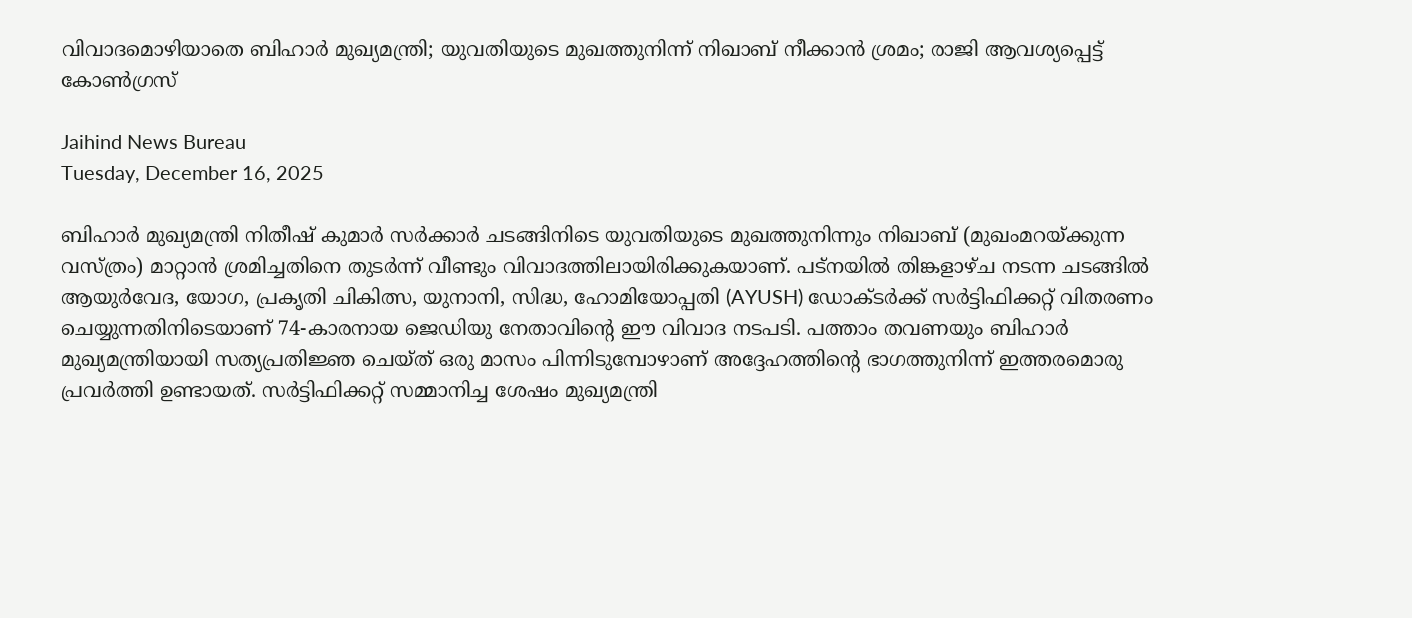വിവാദമൊഴിയാതെ ബിഹാര്‍ മുഖ്യമന്ത്രി; യുവതിയുടെ മുഖത്തുനിന്ന് നിഖാബ് നീക്കാൻ ശ്രമം; രാജി ആവശ്യപ്പെട്ട് കോൺഗ്രസ്

Jaihind News Bureau
Tuesday, December 16, 2025

ബിഹാര്‍ മുഖ്യമന്ത്രി നിതീഷ് കുമാര്‍ സര്‍ക്കാര്‍ ചടങ്ങിനിടെ യുവതിയുടെ മുഖത്തുനിന്നും നിഖാബ് (മുഖംമറയ്ക്കുന്ന വസ്ത്രം) മാറ്റാന്‍ ശ്രമിച്ചതിനെ തുടര്‍ന്ന് വീണ്ടും വിവാദത്തിലായിരിക്കുകയാണ്. പട്നയില്‍ തിങ്കളാഴ്ച നടന്ന ചടങ്ങില്‍ ആയുര്‍വേദ, യോഗ, പ്രകൃതി ചികിത്സ, യുനാനി, സിദ്ധ, ഹോമിയോപ്പതി (AYUSH) ഡോക്ടര്‍ക്ക് സര്‍ട്ടിഫിക്കറ്റ് വിതരണം ചെയ്യുന്നതിനിടെയാണ് 74-കാരനായ ജെഡിയു നേതാവിന്റെ ഈ വിവാദ നടപടി. പത്താം തവണയും ബിഹാര്‍ മുഖ്യമന്ത്രിയായി സത്യപ്രതിജ്ഞ ചെയ്ത് ഒരു മാസം പിന്നിടുമ്പോഴാണ് അദ്ദേഹത്തിന്റെ ഭാഗത്തുനിന്ന് ഇത്തരമൊരു പ്രവര്‍ത്തി ഉണ്ടായത്. സര്‍ട്ടിഫിക്കറ്റ് സമ്മാനിച്ച ശേഷം മുഖ്യമന്ത്രി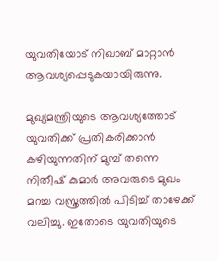യുവതിയോട് നിഖാബ് മാറ്റാന്‍ ആവശ്യപ്പെടുകയായിരുന്നു.

മുഖ്യമന്ത്രിയുടെ ആവശ്യത്തോട് യുവതിക്ക് പ്രതികരിക്കാന്‍ കഴിയുന്നതിന് മുമ്പ് തന്നെ നിതീഷ് കുമാര്‍ അവരുടെ മുഖം മറച്ച വസ്ത്രത്തില്‍ പിടിച്ച് താഴേക്ക് വലിച്ചു. ഇതോടെ യുവതിയുടെ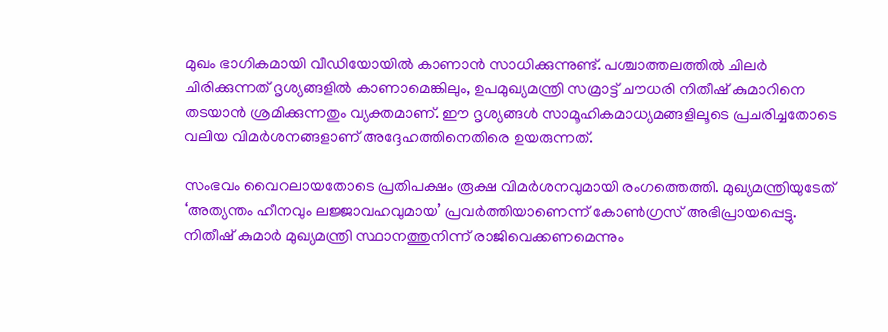മുഖം ഭാഗികമായി വീഡിയോയില്‍ കാണാന്‍ സാധിക്കുന്നുണ്ട്. പശ്ചാത്തലത്തില്‍ ചിലര്‍ ചിരിക്കുന്നത് ദൃശ്യങ്ങളില്‍ കാണാമെങ്കിലും, ഉപമുഖ്യമന്ത്രി സമ്രാട്ട് ചൗധരി നിതീഷ് കുമാറിനെ തടയാന്‍ ശ്രമിക്കുന്നതും വ്യക്തമാണ്. ഈ ദൃശ്യങ്ങള്‍ സാമൂഹികമാധ്യമങ്ങളിലൂടെ പ്രചരിച്ചതോടെ വലിയ വിമര്‍ശനങ്ങളാണ് അദ്ദേഹത്തിനെതിരെ ഉയരുന്നത്.

സംഭവം വൈറലായതോടെ പ്രതിപക്ഷം രൂക്ഷ വിമര്‍ശനവുമായി രംഗത്തെത്തി. മുഖ്യമന്ത്രിയുടേത് ‘അത്യന്തം ഹീനവും ലജ്ജാവഹവുമായ’ പ്രവര്‍ത്തിയാണെന്ന് കോണ്‍ഗ്രസ് അഭിപ്രായപ്പെട്ടു. നിതീഷ് കുമാര്‍ മുഖ്യമന്ത്രി സ്ഥാനത്തുനിന്ന് രാജിവെക്കണമെന്നും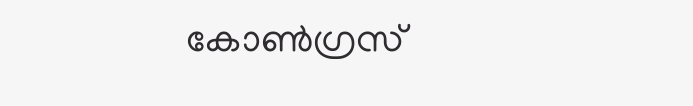കോണ്‍ഗ്രസ്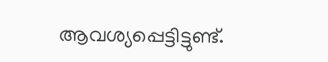ആവശ്യപ്പെട്ടിട്ടുണ്ട്.